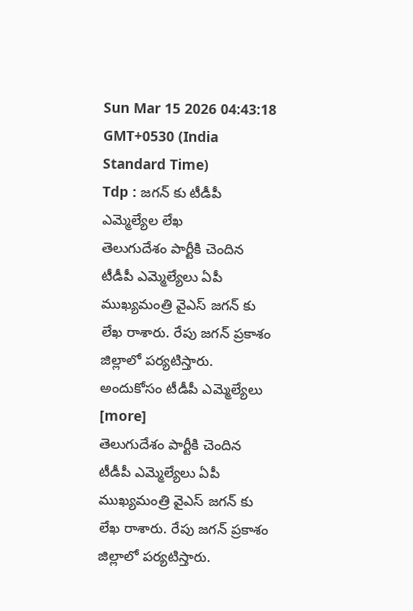Sun Mar 15 2026 04:43:18 GMT+0530 (India Standard Time)
Tdp : జగన్ కు టీడీపీ ఎమ్మెల్యేల లేఖ
తెలుగుదేశం పార్టీకి చెందిన టీడీపీ ఎమ్మెల్యేలు ఏపీ ముఖ్యమంత్రి వైఎస్ జగన్ కు లేఖ రాశారు. రేపు జగన్ ప్రకాశం జిల్లాలో పర్యటిస్తారు. అందుకోసం టీడీపీ ఎమ్మెల్యేలు [more]
తెలుగుదేశం పార్టీకి చెందిన టీడీపీ ఎమ్మెల్యేలు ఏపీ ముఖ్యమంత్రి వైఎస్ జగన్ కు లేఖ రాశారు. రేపు జగన్ ప్రకాశం జిల్లాలో పర్యటిస్తారు.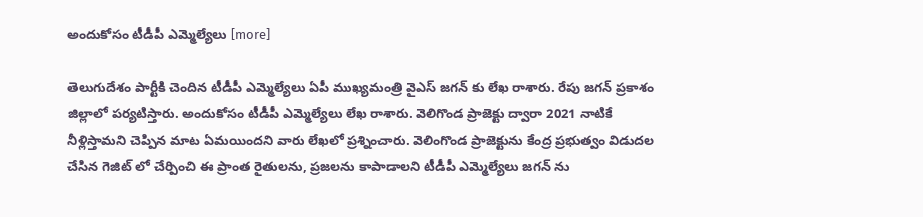అందుకోసం టీడీపీ ఎమ్మెల్యేలు [more]

తెలుగుదేశం పార్టీకి చెందిన టీడీపీ ఎమ్మెల్యేలు ఏపీ ముఖ్యమంత్రి వైఎస్ జగన్ కు లేఖ రాశారు. రేపు జగన్ ప్రకాశం జిల్లాలో పర్యటిస్తారు. అందుకోసం టీడీపీ ఎమ్మెల్యేలు లేఖ రాశారు. వెలిగొండ ప్రాజెక్టు ద్వారా 2021 నాటికే నీళ్లిస్తామని చెప్పిన మాట ఏమయిందని వారు లేఖలో ప్రశ్నించారు. వెలింగొండ ప్రాజెక్టును కేంద్ర ప్రభుత్వం విడుదల చేసిన గెజిట్ లో చేర్పించి ఈ ప్రాంత రైతులను, ప్రజలను కాపాడాలని టీడీపీ ఎమ్మెల్యేలు జగన్ ను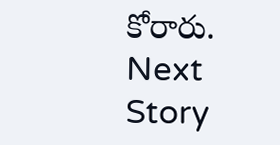కోరారు.
Next Story